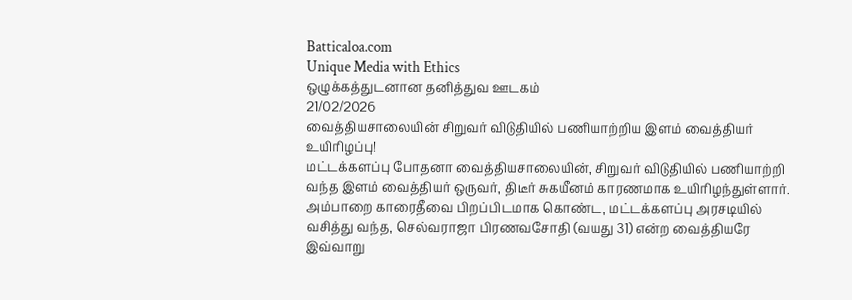Batticaloa.com
Unique Media with Ethics
ஒழுக்கத்துடனான தனித்துவ ஊடகம்
21/02/2026
வைத்தியசாலையின் சிறுவர் விடுதியில் பணியாற்றிய இளம் வைத்தியர் உயிரிழப்பு!
மட்டக்களப்பு போதனா வைத்தியசாலையின், சிறுவர் விடுதியில் பணியாற்றி வந்த இளம் வைத்தியர் ஒருவர், திடீர் சுகயீனம் காரணமாக உயிரிழந்துள்ளார்.
அம்பாறை காரைதீவை பிறப்பிடமாக கொண்ட, மட்டக்களப்பு அரசடியில் வசித்து வந்த, செல்வராஜா பிரணவசோதி (வயது 31) என்ற வைத்தியரே இவ்வாறு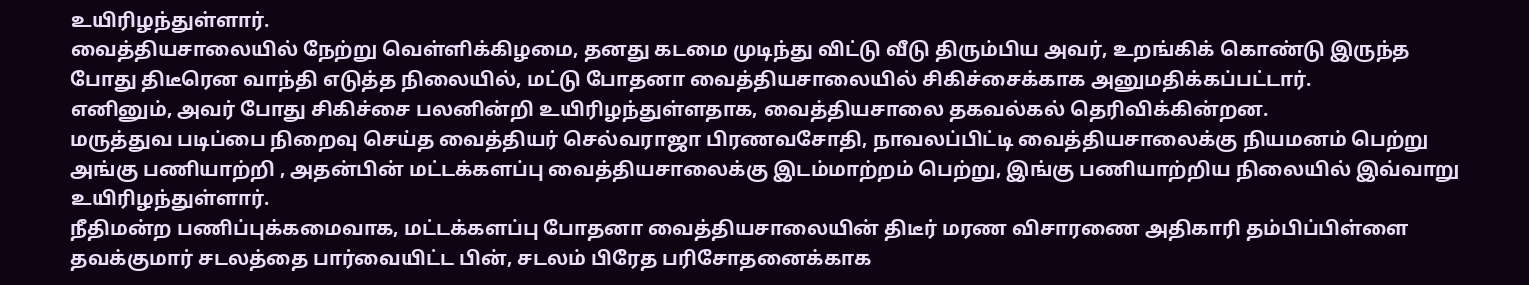உயிரிழந்துள்ளார்.
வைத்தியசாலையில் நேற்று வெள்ளிக்கிழமை, தனது கடமை முடிந்து விட்டு வீடு திரும்பிய அவர், உறங்கிக் கொண்டு இருந்த போது திடீரென வாந்தி எடுத்த நிலையில், மட்டு போதனா வைத்தியசாலையில் சிகிச்சைக்காக அனுமதிக்கப்பட்டார்.
எனினும், அவர் போது சிகிச்சை பலனின்றி உயிரிழந்துள்ளதாக, வைத்தியசாலை தகவல்கல் தெரிவிக்கின்றன.
மருத்துவ படிப்பை நிறைவு செய்த வைத்தியர் செல்வராஜா பிரணவசோதி, நாவலப்பிட்டி வைத்தியசாலைக்கு நியமனம் பெற்று அங்கு பணியாற்றி , அதன்பின் மட்டக்களப்பு வைத்தியசாலைக்கு இடம்மாற்றம் பெற்று, இங்கு பணியாற்றிய நிலையில் இவ்வாறு உயிரிழந்துள்ளார்.
நீதிமன்ற பணிப்புக்கமைவாக, மட்டக்களப்பு போதனா வைத்தியசாலையின் திடீர் மரண விசாரணை அதிகாரி தம்பிப்பிள்ளை தவக்குமார் சடலத்தை பார்வையிட்ட பின், சடலம் பிரேத பரிசோதனைக்காக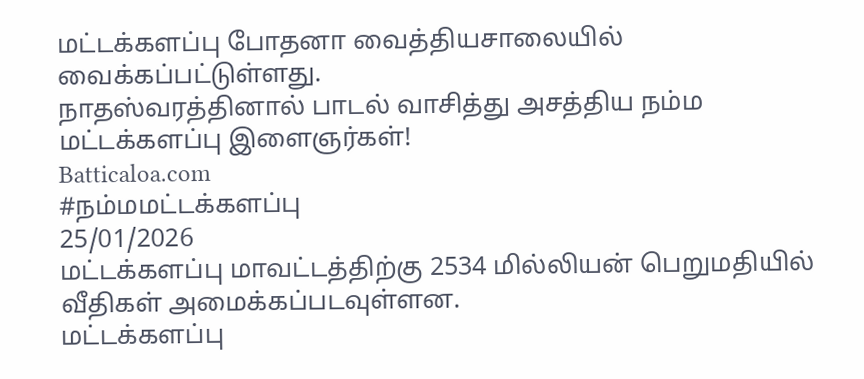மட்டக்களப்பு போதனா வைத்தியசாலையில் வைக்கப்பட்டுள்ளது.
நாதஸ்வரத்தினால் பாடல் வாசித்து அசத்திய நம்ம மட்டக்களப்பு இளைஞர்கள்!
Batticaloa.com
#நம்மமட்டக்களப்பு
25/01/2026
மட்டக்களப்பு மாவட்டத்திற்கு 2534 மில்லியன் பெறுமதியில் வீதிகள் அமைக்கப்படவுள்ளன.
மட்டக்களப்பு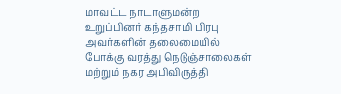மாவட்ட நாடாளுமன்ற உறுப்பினர் கந்தசாமி பிரபு அவர்களின் தலைமையில் போக்கு வரத்து நெடுஞ்சாலைகள் மற்றும் நகர அபிவிருத்தி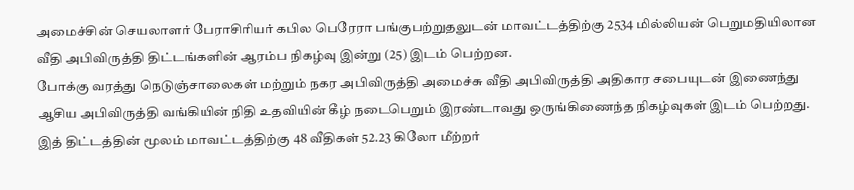அமைச்சின் செயலாளர் பேராசிரியர் கபில பெரேரா பங்குபற்றுதலுடன் மாவட்டத்திற்கு 2534 மில்லியன் பெறுமதியிலான வீதி அபிவிருத்தி திட்டங்களின் ஆரம்ப நிகழ்வு இன்று (25) இடம் பெற்றன.
போக்கு வரத்து நெடுஞ்சாலைகள் மற்றும் நகர அபிவிருத்தி அமைச்சு வீதி அபிவிருத்தி அதிகார சபையுடன் இணைந்து ஆசிய அபிவிருத்தி வங்கியின் நிதி உதவியின் கீழ் நடைபெறும் இரண்டாவது ஒருங்கிணைந்த நிகழ்வுகள் இடம் பெற்றது.
இத் திட்டத்தின் மூலம் மாவட்டத்திற்கு 48 வீதிகள் 52.23 கிலோ மீற்றர்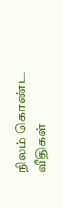நிலம் கொண்ட வீதிகள்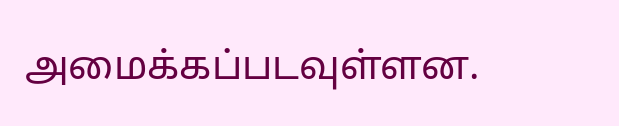அமைக்கப்படவுள்ளன.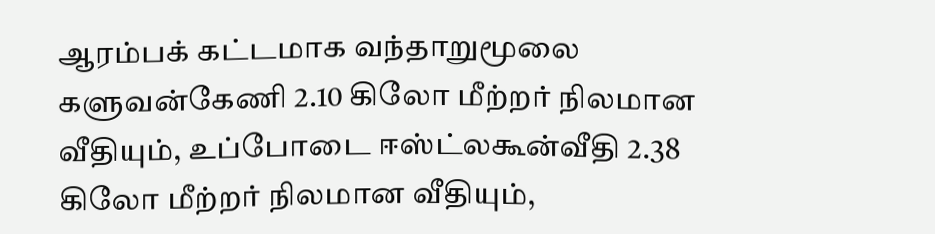ஆரம்பக் கட்டமாக வந்தாறுமூலை களுவன்கேணி 2.10 கிலோ மீற்றர் நிலமான வீதியும், உப்போடை ஈஸ்ட்லகூன்வீதி 2.38 கிலோ மீற்றர் நிலமான வீதியும்,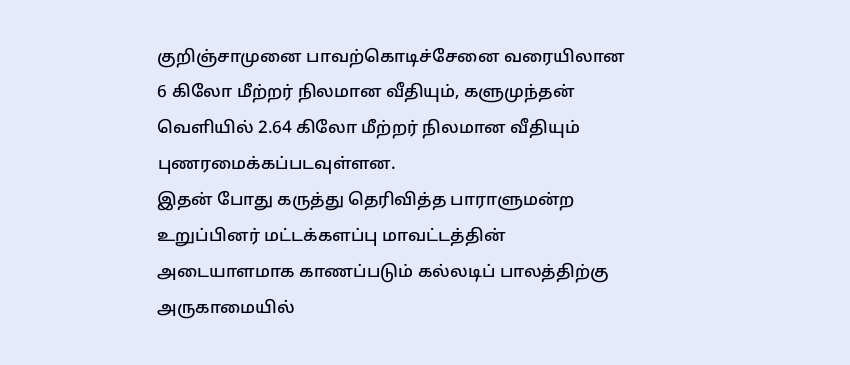குறிஞ்சாமுனை பாவற்கொடிச்சேனை வரையிலான 6 கிலோ மீற்றர் நிலமான வீதியும், களுமுந்தன் வெளியில் 2.64 கிலோ மீற்றர் நிலமான வீதியும் புணரமைக்கப்படவுள்ளன.
இதன் போது கருத்து தெரிவித்த பாராளுமன்ற உறுப்பினர் மட்டக்களப்பு மாவட்டத்தின் அடையாளமாக காணப்படும் கல்லடிப் பாலத்திற்கு அருகாமையில்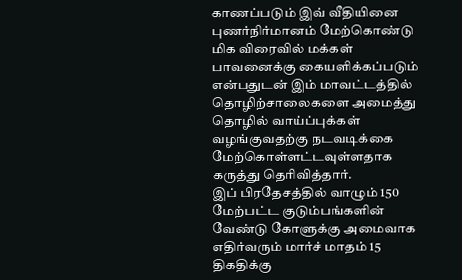காணப்படும் இவ் வீதியினை புணர்நிர்மானம் மேற்கொண்டு மிக விரைவில் மக்கள் பாவனைக்கு கையளிக்கப்படும் என்பதுடன் இம் மாவட்டத்தில் தொழிற்சாலைகளை அமைத்து தொழில் வாய்ப்புக்கள் வழங்குவதற்கு நடவடிக்கை மேற்கொள்ளட்டவுள்ளதாக கருத்து தெரிவித்தார்.
இப் பிரதேசத்தில் வாழும் 150 மேற்பட்ட குடும்பங்களின் வேண்டு கோளுக்கு அமைவாக
எதிர்வரும் மார்ச் மாதம் 15 திகதிக்கு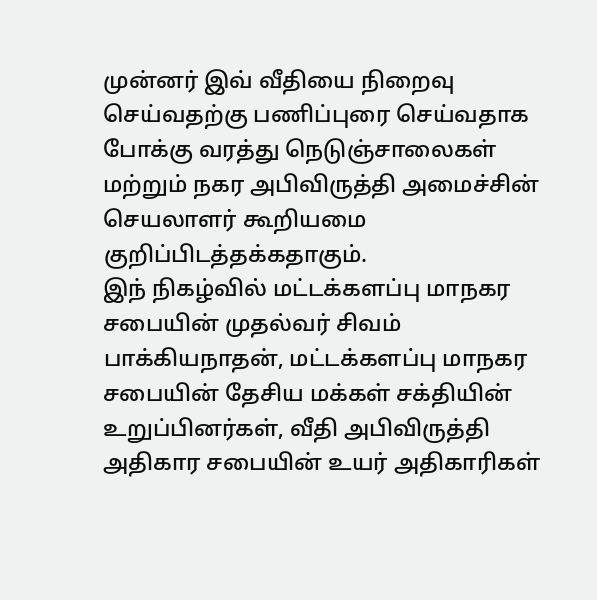முன்னர் இவ் வீதியை நிறைவு செய்வதற்கு பணிப்புரை செய்வதாக போக்கு வரத்து நெடுஞ்சாலைகள் மற்றும் நகர அபிவிருத்தி அமைச்சின் செயலாளர் கூறியமை குறிப்பிடத்தக்கதாகும்.
இந் நிகழ்வில் மட்டக்களப்பு மாநகர சபையின் முதல்வர் சிவம் பாக்கியநாதன், மட்டக்களப்பு மாநகர சபையின் தேசிய மக்கள் சக்தியின் உறுப்பினர்கள், வீதி அபிவிருத்தி அதிகார சபையின் உயர் அதிகாரிகள்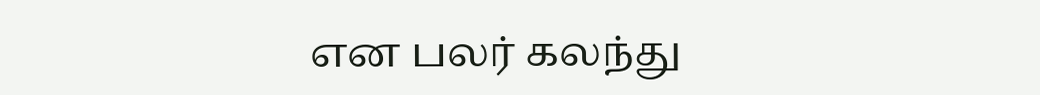என பலர் கலந்து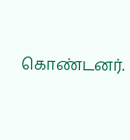கொண்டனர்.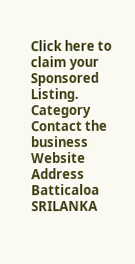Click here to claim your Sponsored Listing.
Category
Contact the business
Website
Address
Batticaloa
SRILANKA